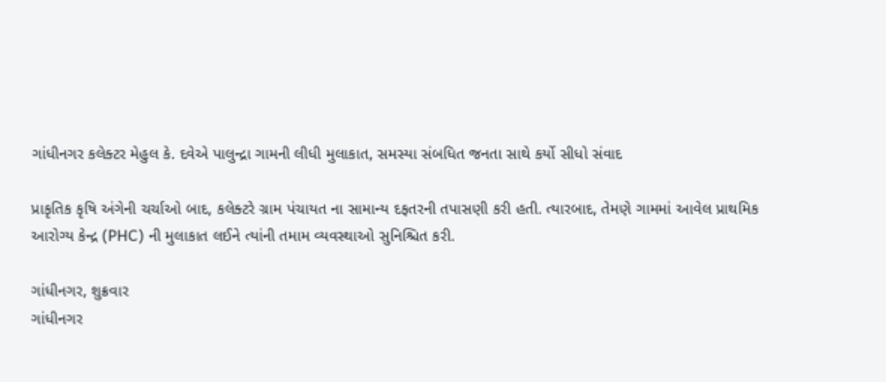ગાંધીનગર કલેક્ટર મેહુલ કે. દવેએ પાલુન્દ્રા ગામની લીધી મુલાકાત, સમસ્યા સંબધિત જનતા સાથે કર્યો સીધો સંવાદ

પ્રાકૃતિક કૃષિ અંગેની ચર્ચાઓ બાદ, કલેક્ટરે ગ્રામ પંચાયત ના સામાન્ય દફતરની તપાસણી કરી હતી. ત્યારબાદ, તેમણે ગામમાં આવેલ પ્રાથમિક આરોગ્ય કેન્દ્ર (PHC) ની મુલાકાત લઈને ત્યાંની તમામ વ્યવસ્થાઓ સુનિશ્ચિત કરી.

ગાંધીનગર, શુક્રવાર
ગાંધીનગર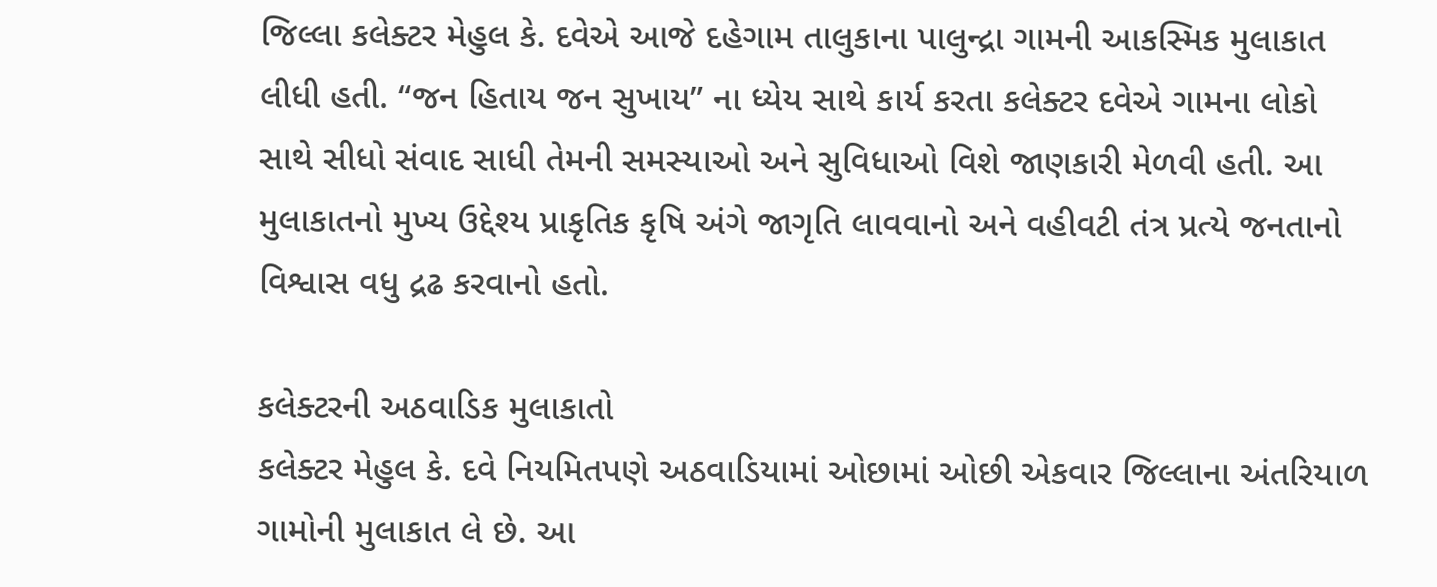જિલ્લા કલેક્ટર મેહુલ કે. દવેએ આજે દહેગામ તાલુકાના પાલુન્દ્રા ગામની આકસ્મિક મુલાકાત લીધી હતી. “જન હિતાય જન સુખાય” ના ધ્યેય સાથે કાર્ય કરતા કલેક્ટર દવેએ ગામના લોકો સાથે સીધો સંવાદ સાધી તેમની સમસ્યાઓ અને સુવિધાઓ વિશે જાણકારી મેળવી હતી. આ મુલાકાતનો મુખ્ય ઉદ્દેશ્ય પ્રાકૃતિક કૃષિ અંગે જાગૃતિ લાવવાનો અને વહીવટી તંત્ર પ્રત્યે જનતાનો વિશ્વાસ વધુ દ્રઢ કરવાનો હતો.

કલેક્ટરની અઠવાડિક મુલાકાતો
કલેક્ટર મેહુલ કે. દવે નિયમિતપણે અઠવાડિયામાં ઓછામાં ઓછી એકવાર જિલ્લાના અંતરિયાળ ગામોની મુલાકાત લે છે. આ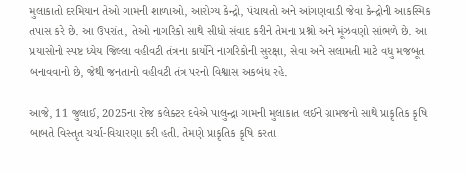મુલાકાતો દરમિયાન તેઓ ગામની શાળાઓ, આરોગ્ય કેન્દ્રો, પંચાયતો અને આંગણવાડી જેવા કેન્દ્રોની આકસ્મિક તપાસ કરે છે. આ ઉપરાંત, તેઓ નાગરિકો સાથે સીધો સંવાદ કરીને તેમના પ્રશ્નો અને મૂંઝવણો સાંભળે છે. આ પ્રયાસોનો સ્પષ્ટ ધ્યેય જિલ્લા વહીવટી તંત્રના કાર્યોને નાગરિકોની સુરક્ષા, સેવા અને સલામતી માટે વધુ મજબૂત બનાવવાનો છે, જેથી જનતાનો વહીવટી તંત્ર પરનો વિશ્વાસ અકબંધ રહે.

આજે, 11 જુલાઈ, 2025ના રોજ કલેક્ટર દવેએ પાલુન્દ્રા ગામની મુલાકાત લઈને ગ્રામજનો સાથે પ્રાકૃતિક કૃષિ બાબતે વિસ્તૃત ચર્ચા-વિચારણા કરી હતી. તેમણે પ્રાકૃતિક કૃષિ કરતા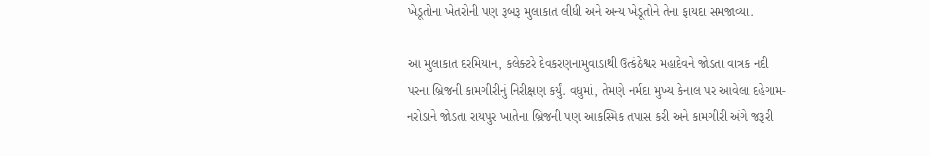ખેડૂતોના ખેતરોની પણ રૂબરૂ મુલાકાત લીધી અને અન્ય ખેડૂતોને તેના ફાયદા સમજાવ્યા.

આ મુલાકાત દરમિયાન, કલેક્ટરે દેવકરણનામુવાડાથી ઉત્કંઠેશ્વર મહાદેવને જોડતા વાત્રક નદી પરના બ્રિજની કામગીરીનું નિરીક્ષણ કર્યું. વધુમાં, તેમણે નર્મદા મુખ્ય કેનાલ પર આવેલા દહેગામ-નરોડાને જોડતા રાયપુર ખાતેના બ્રિજની પણ આકસ્મિક તપાસ કરી અને કામગીરી અંગે જરૂરી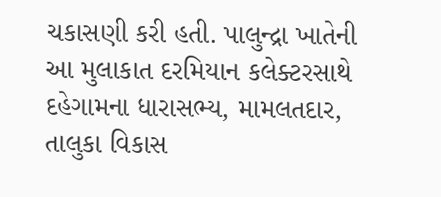ચકાસણી કરી હતી. પાલુન્દ્રા ખાતેની આ મુલાકાત દરમિયાન કલેક્ટરસાથે દહેગામના ધારાસભ્ય, મામલતદાર, તાલુકા વિકાસ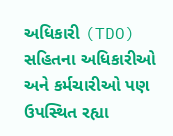અધિકારી (TDO) સહિતના અધિકારીઓ અને કર્મચારીઓ પણ ઉપસ્થિત રહ્યા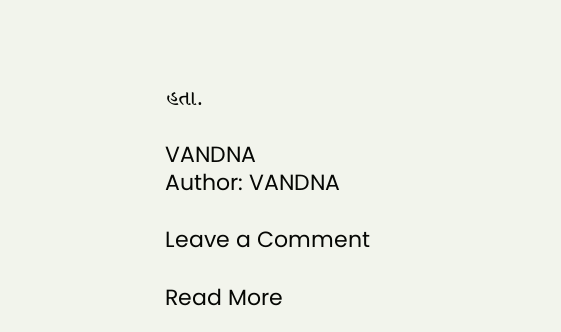હતા.

VANDNA
Author: VANDNA

Leave a Comment

Read More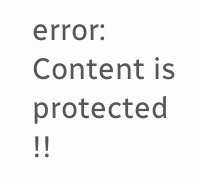error: Content is protected !!